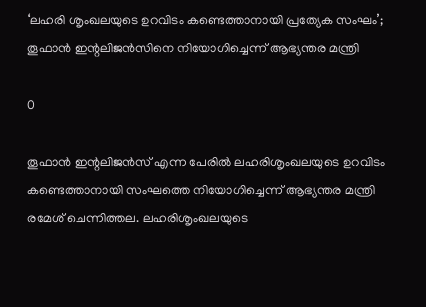‘ലഹരി ശൃംഖലയുടെ ഉറവിടം കണ്ടെത്താനായി പ്രത്യേക സംഘം’; തൂഫാന്‍ ഇന്റലിജന്‍സിനെ നിയോഗിച്ചെന്ന് ആഭ്യന്തര മന്ത്രി

0

തൂഫാന്‍ ഇന്റലിജന്‍സ് എന്ന പേരില്‍ ലഹരിശൃംഖലയുടെ ഉറവിടം കണ്ടെത്താനായി സംഘത്തെ നിയോഗിച്ചെന്ന് ആഭ്യന്തര മന്ത്രി രമേശ് ചെന്നിത്തല. ലഹരിശൃംഖലയുടെ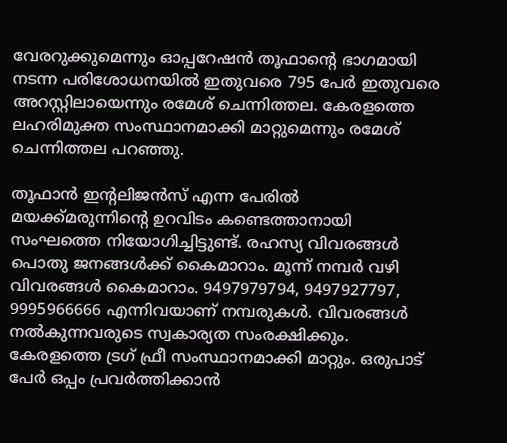വേരറുക്കുമെന്നും ഓപ്പറേഷന്‍ തൂഫാന്റെ ഭാഗമായി നടന്ന പരിശോധനയില്‍ ഇതുവരെ 795 പേര്‍ ഇതുവരെ അറസ്റ്റിലായെന്നും രമേശ് ചെന്നിത്തല. കേരളത്തെ ലഹരിമുക്ത സംസ്ഥാനമാക്കി മാറ്റുമെന്നും രമേശ് ചെന്നിത്തല പറഞ്ഞു.

തൂഫാന്‍ ഇന്റലിജന്‍സ് എന്ന പേരില്‍ മയക്ക്മരുന്നിന്റെ ഉറവിടം കണ്ടെത്താനായി സംഘത്തെ നിയോഗിച്ചിട്ടുണ്ട്. രഹസ്യ വിവരങ്ങള്‍ പൊതു ജനങ്ങള്‍ക്ക് കൈമാറാം. മൂന്ന് നമ്പര്‍ വഴി വിവരങ്ങള്‍ കൈമാറാം. 9497979794, 9497927797, 9995966666 എന്നിവയാണ് നമ്പരുകള്‍. വിവരങ്ങള്‍ നല്‍കുന്നവരുടെ സ്വകാര്യത സംരക്ഷിക്കും. കേരളത്തെ ട്രഗ് ഫ്രീ സംസ്ഥാനമാക്കി മാറ്റും. ഒരുപാട് പേര്‍ ഒപ്പം പ്രവര്‍ത്തിക്കാന്‍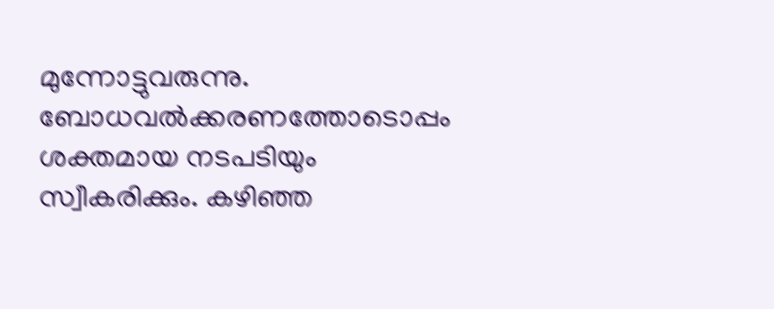മുന്നോട്ടുവരുന്നു. ബോധവല്‍ക്കരണത്തോടൊപ്പം ശക്തമായ നടപടിയും സ്വീകരിക്കും. കഴിഞ്ഞ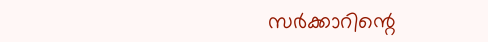സര്‍ക്കാറിന്റെ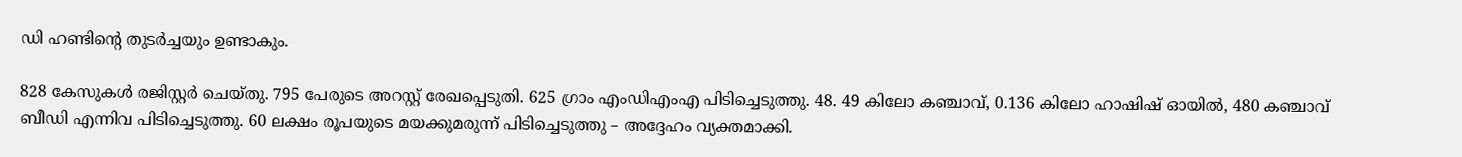ഡി ഹണ്ടിന്റെ തുടര്‍ച്ചയും ഉണ്ടാകും.

828 കേസുകള്‍ രജിസ്റ്റര്‍ ചെയ്തു. 795 പേരുടെ അറസ്റ്റ് രേഖപ്പെടുതി. 625 ഗ്രാം എംഡിഎംഎ പിടിച്ചെടുത്തു. 48. 49 കിലോ കഞ്ചാവ്, 0.136 കിലോ ഹാഷിഷ് ഓയില്‍, 480 കഞ്ചാവ് ബീഡി എന്നിവ പിടിച്ചെടുത്തു. 60 ലക്ഷം രൂപയുടെ മയക്കുമരുന്ന് പിടിച്ചെടുത്തു – അദ്ദേഹം വ്യക്തമാക്കി.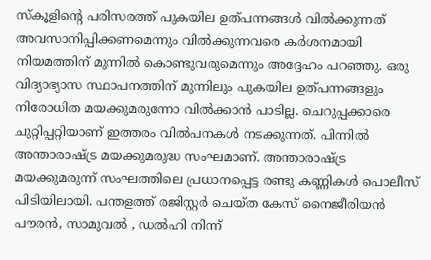സ്‌കൂളിന്റെ പരിസരത്ത് പുകയില ഉത്പന്നങ്ങള്‍ വില്‍ക്കുന്നത് അവസാനിപ്പിക്കണമെന്നും വില്‍ക്കുന്നവരെ കര്‍ശനമായി നിയമത്തിന് മുന്നില്‍ കൊണ്ടുവരുമെന്നും അദ്ദേഹം പറഞ്ഞു. ഒരു വിദ്യാഭ്യാസ സ്ഥാപനത്തിന് മുന്നിലും പുകയില ഉത്പന്നങ്ങളും നിരോധിത മയക്കുമരുന്നോ വില്‍ക്കാന്‍ പാടില്ല. ചെറുപ്പക്കാരെ ചുറ്റിപ്പറ്റിയാണ് ഇത്തരം വില്‍പനകള്‍ നടക്കുന്നത്. പിന്നില്‍ അന്താരാഷ്ട്ര മയക്കുമരുദ്ധ സംഘമാണ്. അന്താരാഷ്ട്ര മയക്കുമരുന്ന് സംഘത്തിലെ പ്രധാനപ്പെട്ട രണ്ടു കണ്ണികള്‍ പൊലീസ് പിടിയിലായി. പന്തളത്ത് രജിസ്റ്റര്‍ ചെയ്ത കേസ് നൈജീരിയന്‍ പൗരന്‍, സാമുവല്‍ , ഡല്‍ഹി നിന്ന്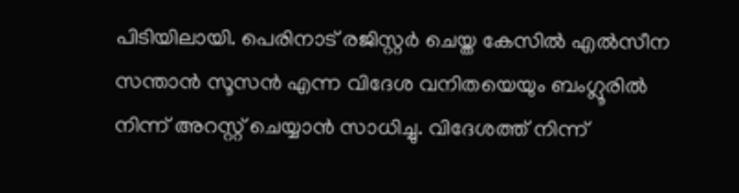പിടിയിലായി. പെരിനാട് രജിസ്റ്റര്‍ ചെയ്ത കേസില്‍ എല്‍സീന സന്താന്‍ സൂസന്‍ എന്ന വിദേശ വനിതയെയും ബംഗ്ലൂരില്‍ നിന്ന് അറസ്റ്റ് ചെയ്യാന്‍ സാധിച്ചു. വിദേശത്ത് നിന്ന്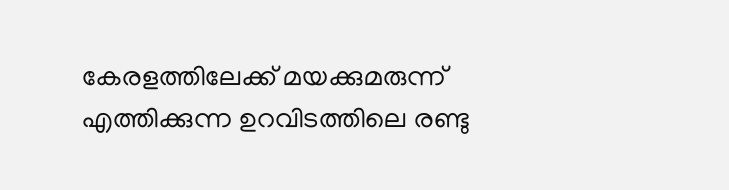കേരളത്തിലേക്ക് മയക്കുമരുന്ന് എത്തിക്കുന്ന ഉറവിടത്തിലെ രണ്ടു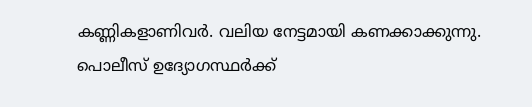കണ്ണികളാണിവര്‍. വലിയ നേട്ടമായി കണക്കാക്കുന്നു. പൊലീസ് ഉദ്യോഗസ്ഥര്‍ക്ക്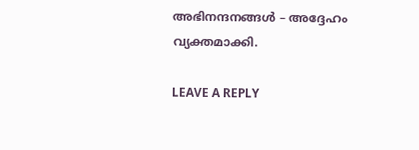അഭിനന്ദനങ്ങള്‍ – അദ്ദേഹം വ്യക്തമാക്കി.

LEAVE A REPLY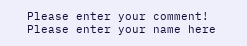Please enter your comment!
Please enter your name here